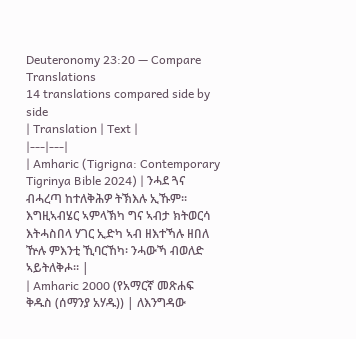Deuteronomy 23:20 — Compare Translations
14 translations compared side by side
| Translation | Text |
|---|---|
| Amharic (Tigrigna: Contemporary Tigrinya Bible 2024) | ንሓደ ጓና ብሓረጣ ከተለቅሕዎ ትኽእሉ ኢኹም። እግዚኣብሄር ኣምላኽካ ግና ኣብታ ክትወርሳ እትሓስበላ ሃገር ኢድካ ኣብ ዘእተኻሉ ዘበለ ዅሉ ምእንቲ ኺባርኸካ፡ ንሓውኻ ብወለድ ኣይትለቅሖ። |
| Amharic 2000 (የአማርኛ መጽሐፍ ቅዱስ (ሰማንያ አሃዱ)) | ለእንግዳው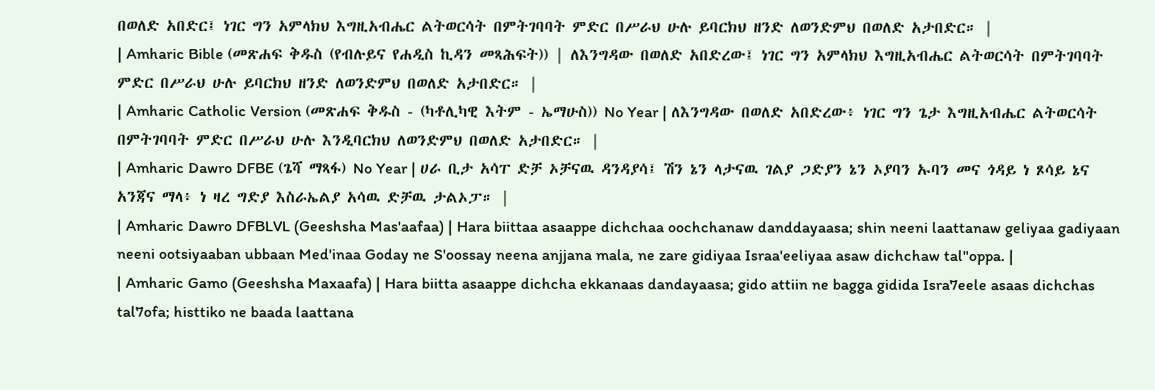በወለድ አበድር፤ ነገር ግን አምላክህ እግዚአብሔር ልትወርሳት በምትገባባት ምድር በሥራህ ሁሉ ይባርክህ ዘንድ ለወንድምህ በወለድ አታበድር። |
| Amharic Bible (መጽሐፍ ቅዱስ (የብሉይና የሐዲስ ኪዳን መጻሕፍት)) | ለእንግዳው በወለድ አበድረው፤ ነገር ግን አምላክህ እግዚአብሔር ልትወርሳት በምትገባባት ምድር በሥራህ ሁሉ ይባርክህ ዘንድ ለወንድምህ በወለድ አታበድር። |
| Amharic Catholic Version (መጽሐፍ ቅዱስ - (ካቶሊካዊ እትም - ኤማሁስ)) No Year | ለእንግዳው በወለድ አበድረው፥ ነገር ግን ጌታ እግዚአብሔር ልትወርሳት በምትገባባት ምድር በሥራህ ሁሉ እንዲባርክህ ለወንድምህ በወለድ አታበድር። |
| Amharic Dawro DFBE (ጌሻ ማጻፋ) No Year | ሀራ ቢታ አሳፐ ድቻ ኦቻናዉ ዳንዳያሳ፤ ሽን ኔን ላታናዉ ገልያ ጋድያን ኔን ኦያባን ኡባን መና ጎዳይ ነ ጾሳይ ኔና አንጃና ማላ፥ ነ ዛረ ግድያ እስራኤልያ አሳዉ ድቻዉ ታልኦፓ። |
| Amharic Dawro DFBLVL (Geeshsha Mas'aafaa) | Hara biittaa asaappe dichchaa oochchanaw danddayaasa; shin neeni laattanaw geliyaa gadiyaan neeni ootsiyaaban ubbaan Med'inaa Goday ne S'oossay neena anjjana mala, ne zare gidiyaa Israa'eeliyaa asaw dichchaw tal"oppa. |
| Amharic Gamo (Geeshsha Maxaafa) | Hara biitta asaappe dichcha ekkanaas dandayaasa; gido attiin ne bagga gidida Isra7eele asaas dichchas tal7ofa; histtiko ne baada laattana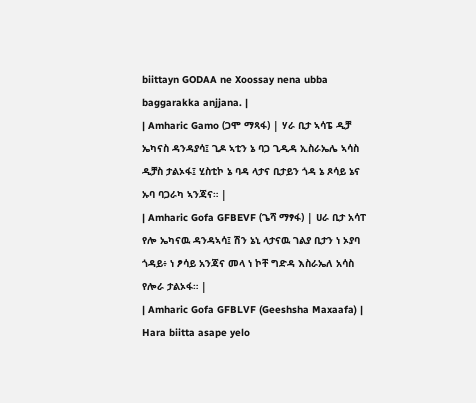biittayn GODAA ne Xoossay nena ubba baggarakka anjjana. |
| Amharic Gamo (ጋሞ ማጻፋ) | ሃራ ቢታ ኣሳፔ ዲቻ ኤካናስ ዳንዳያሳ፤ ጊዶ ኣቲን ኔ ባጋ ጊዲዳ ኢስራኤሌ ኣሳስ ዲቻስ ታልኦፋ፤ ሂስቲኮ ኔ ባዳ ላታና ቢታይን ጎዳ ኔ ጾሳይ ኔና ኡባ ባጋራካ ኣንጃና። |
| Amharic Gofa GFBEVF (ጌሻ ማፃፋ) | ሀራ ቢታ አሳፐ የሎ ኤካናዉ ዳንዳኣሳ፤ ሽን ኔኒ ላታናዉ ገልያ ቢታን ነ ኦያባ ጎዳይ፥ ነ ፆሳይ አንጃና መላ ነ ኮቸ ግድዳ እስራኤለ አሳስ የሎራ ታልኦፋ። |
| Amharic Gofa GFBLVF (Geeshsha Maxaafa) | Hara biitta asape yelo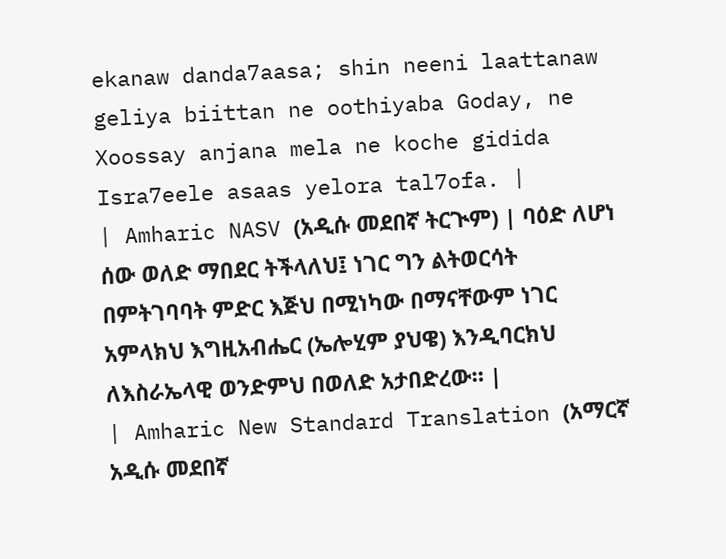ekanaw danda7aasa; shin neeni laattanaw geliya biittan ne oothiyaba Goday, ne Xoossay anjana mela ne koche gidida Isra7eele asaas yelora tal7ofa. |
| Amharic NASV (አዲሱ መደበኛ ትርጒም) | ባዕድ ለሆነ ሰው ወለድ ማበደር ትችላለህ፤ ነገር ግን ልትወርሳት በምትገባባት ምድር እጅህ በሚነካው በማናቸውም ነገር አምላክህ እግዚአብሔር (ኤሎሂም ያህዌ) እንዲባርክህ ለእስራኤላዊ ወንድምህ በወለድ አታበድረው። |
| Amharic New Standard Translation (አማርኛ አዲሱ መደበኛ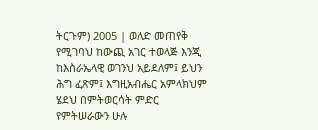ትርጉም) 2005 | ወለድ መጠየቅ የሚገባህ ከውጪ አገር ተወላጅ እንጂ ከእስራኤላዊ ወገንህ አይደለም፤ ይህን ሕግ ፈጽም፤ እግዚአብሔር አምላክህም ሄደህ በምትወርሳት ምድር የምትሠራውን ሁሉ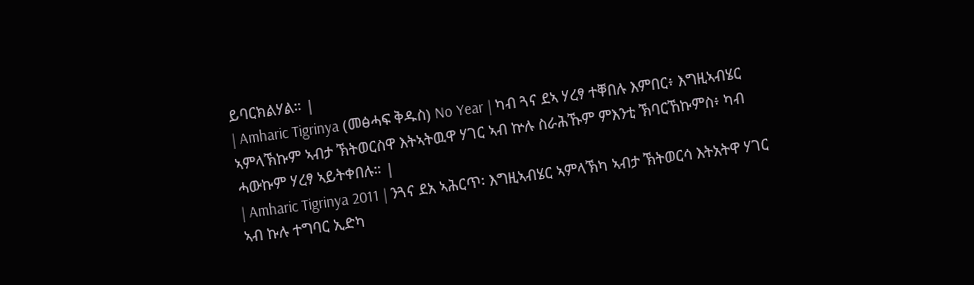ይባርክልሃል። |
| Amharic Tigrinya (መፅሓፍ ቅዱስ) No Year | ካብ ጓና ደኣ ሃረፃ ተቐበሉ እምበር፥ እግዚኣብሄር ኣምላኽኩም ኣብታ ኽትወርስዋ እትኣትዉዋ ሃገር ኣብ ኵሉ ስራሕኹም ምእንቲ ኽባርኸኩምስ፥ ካብ ሓውኩም ሃረፃ ኣይትቀበሉ። |
| Amharic Tigrinya 2011 | ንጓና ደአ ኣሕርጥ፡ እግዚኣብሄር ኣምላኽካ ኣብታ ኽትወርሳ እትአትዋ ሃገር ኣብ ኩሉ ተግባር ኢድካ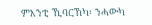ምእንቲ ኺባርኸካ፡ ንሓውካ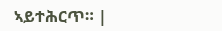ኣይተሕርጥ። |